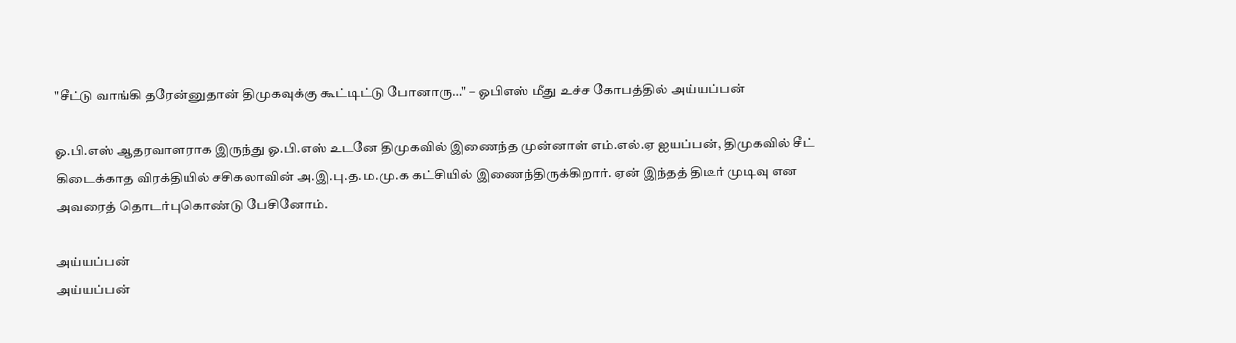"சீட்டு வாங்கி தரேன்னுதான் திமுகவுக்கு கூட்டிட்டு போனாரு…" – ஓபிஎஸ் மீது உச்ச கோபத்தில் அய்யப்பன்

ஓ.பி.எஸ் ஆதரவாளராக இருந்து ஓ.பி.எஸ் உடனே திமுகவில் இணைந்த முன்னாள் எம்.எல்.ஏ ஐயப்பன், திமுகவில் சீட் கிடைக்காத விரக்தியில் சசிகலாவின் அ.இ.பு.த.ம.மு.க கட்சியில் இணைந்திருக்கிறார். ஏன் இந்தத் திடீர் முடிவு என அவரைத் தொடர்புகொண்டு பேசினோம்.

அய்யப்பன்
அய்யப்பன்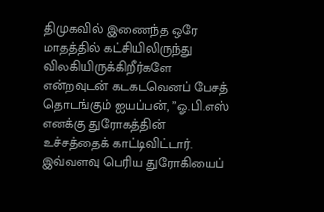திமுகவில் இணைந்த ஒரே மாதத்தில் கட்சியிலிருந்து விலகியிருக்கிறீர்களே என்றவுடன் கடகடவெனப் பேசத் தொடங்கும் ஐயப்பன், ”ஓ.பி.எஸ் எனக்கு துரோகத்தின் உச்சத்தைக் காட்டிவிட்டார். இவ்வளவு பெரிய துரோகியைப்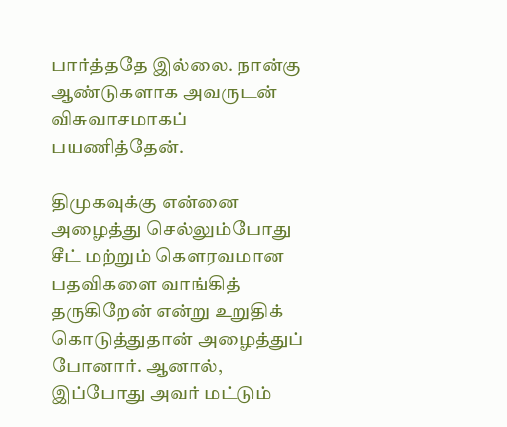பார்த்ததே இல்லை. நான்கு ஆண்டுகளாக அவருடன் விசுவாசமாகப் பயணித்தேன்.

திமுகவுக்கு என்னை அழைத்து செல்லும்போது சீட் மற்றும் கௌரவமான பதவிகளை வாங்கித் தருகிறேன் என்று உறுதிக் கொடுத்துதான் அழைத்துப் போனார். ஆனால், இப்போது அவர் மட்டும்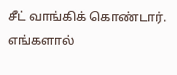சீட் வாங்கிக் கொண்டார். எங்களால்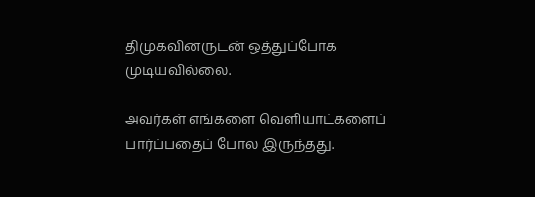திமுகவினருடன் ஒத்துப்போக முடியவில்லை.

அவர்கள் எங்களை வெளியாட்களைப் பார்ப்பதைப் போல இருந்தது.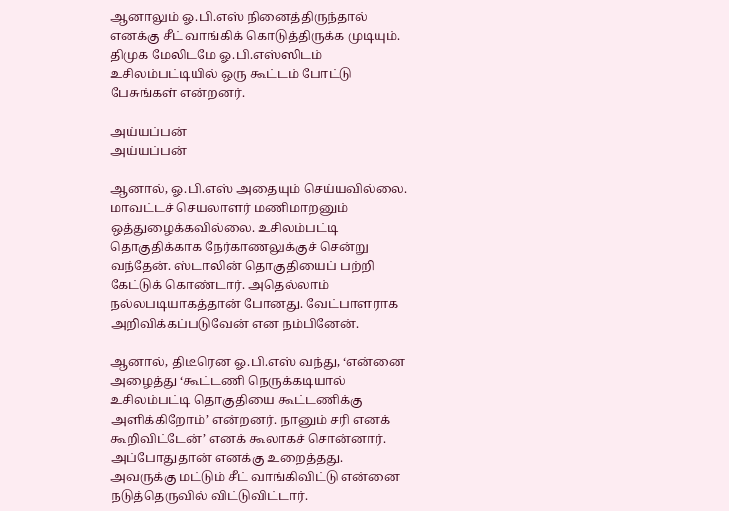ஆனாலும் ஓ.பி.எஸ் நினைத்திருந்தால் எனக்கு சீட் வாங்கிக் கொடுத்திருக்க முடியும். திமுக மேலிடமே ஓ.பி.எஸ்ஸிடம் உசிலம்பட்டியில் ஒரு கூட்டம் போட்டு பேசுங்கள் என்றனர்.

அய்யப்பன்
அய்யப்பன்

ஆனால், ஓ.பி.எஸ் அதையும் செய்யவில்லை. மாவட்டச் செயலாளர் மணிமாறனும் ஒத்துழைக்கவில்லை. உசிலம்பட்டி தொகுதிக்காக நேர்காணலுக்குச் சென்று வந்தேன். ஸ்டாலின் தொகுதியைப் பற்றி கேட்டுக் கொண்டார். அதெல்லாம் நல்லபடியாகத்தான் போனது. வேட்பாளராக அறிவிக்கப்படுவேன் என நம்பினேன்.

ஆனால், திடீரென ஓ.பி.எஸ் வந்து, ‘என்னை அழைத்து ‘கூட்டணி நெருக்கடியால் உசிலம்பட்டி தொகுதியை கூட்டணிக்கு அளிக்கிறோம்’ என்றனர். நானும் சரி எனக் கூறிவிட்டேன்’ எனக் கூலாகச் சொன்னார். அப்போதுதான் எனக்கு உறைத்தது. அவருக்கு மட்டும் சீட் வாங்கிவிட்டு என்னை நடுத்தெருவில் விட்டுவிட்டார்.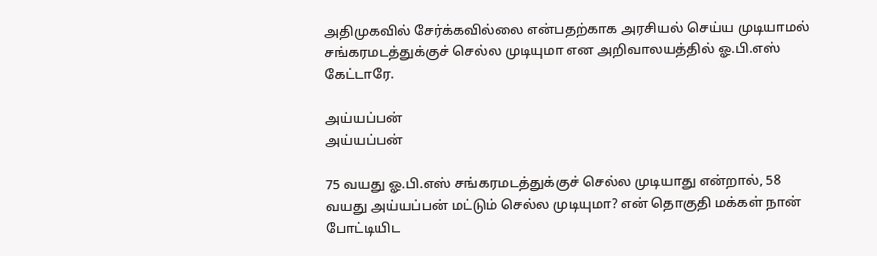அதிமுகவில் சேர்க்கவில்லை என்பதற்காக அரசியல் செய்ய முடியாமல் சங்கரமடத்துக்குச் செல்ல முடியுமா என அறிவாலயத்தில் ஓ.பி.எஸ் கேட்டாரே.

அய்யப்பன்
அய்யப்பன்

75 வயது ஓ.பி.எஸ் சங்கரமடத்துக்குச் செல்ல முடியாது என்றால், 58 வயது அய்யப்பன் மட்டும் செல்ல முடியுமா? என் தொகுதி மக்கள் நான் போட்டியிட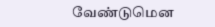வேண்டுமென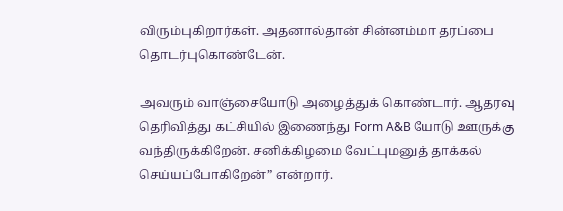விரும்புகிறார்கள். அதனால்தான் சின்னம்மா தரப்பை தொடர்புகொண்டேன்.

அவரும் வாஞ்சையோடு அழைத்துக் கொண்டார். ஆதரவு தெரிவித்து கட்சியில் இணைந்து Form A&B யோடு ஊருக்கு வந்திருக்கிறேன். சனிக்கிழமை வேட்புமனுத் தாக்கல் செய்யப்போகிறேன்” என்றார்.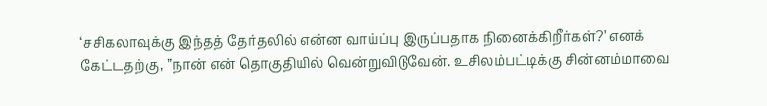‘சசிகலாவுக்கு இந்தத் தேர்தலில் என்ன வாய்ப்பு இருப்பதாக நினைக்கிறீர்கள்?’ எனக் கேட்டதற்கு, ”நான் என் தொகுதியில் வென்றுவிடுவேன். உசிலம்பட்டிக்கு சின்னம்மாவை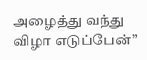அழைத்து வந்து விழா எடுப்பேன்”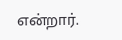என்றார்.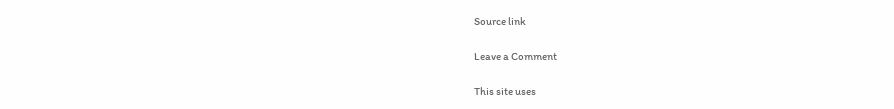Source link

Leave a Comment

This site uses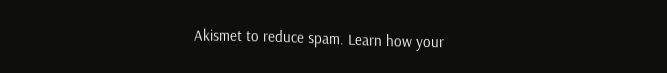Akismet to reduce spam. Learn how your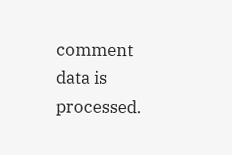comment data is processed.